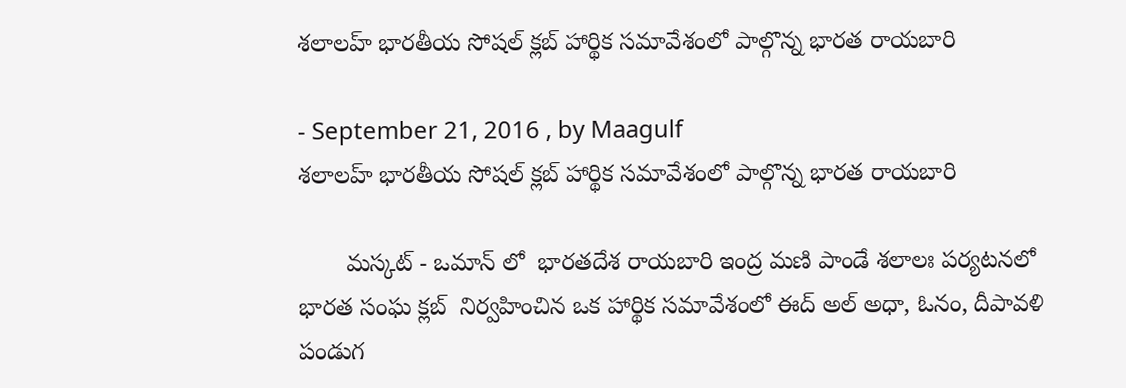శలాలహ్ భారతీయ సోషల్ క్లబ్ హార్థిక సమావేశంలో పాల్గొన్న భారత రాయబారి

- September 21, 2016 , by Maagulf
శలాలహ్ భారతీయ సోషల్ క్లబ్ హార్థిక సమావేశంలో పాల్గొన్న భారత రాయబారి

       మస్కట్ - ఒమాన్ లో  భారతదేశ రాయబారి ఇంద్ర మణి పాండే శలాలః పర్యటనలో  భారత సంఘ క్లబ్  నిర్వహించిన ఒక హార్థిక సమావేశంలో ఈద్ అల్ అధా, ఓనం, దీపావళి పండుగ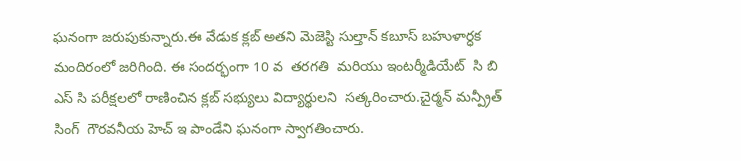ఘనంగా జరుపుకున్నారు.ఈ వేడుక క్లబ్ అతని మెజెస్టి సుల్తాన్ కబూస్ బహుళార్ధక మందిరంలో జరిగింది. ఈ సందర్భంగా 10 వ  తరగతి  మరియు ఇంటర్మీడియేట్  సి బి ఎస్ సి పరీక్షలలో రాణించిన క్లబ్ సభ్యులు విద్యార్థులని  సత్కరించారు.చైర్మన్ మన్ప్రీత్ సింగ్  గౌరవనీయ హెచ్ ఇ పాండేని ఘనంగా స్వాగతించారు.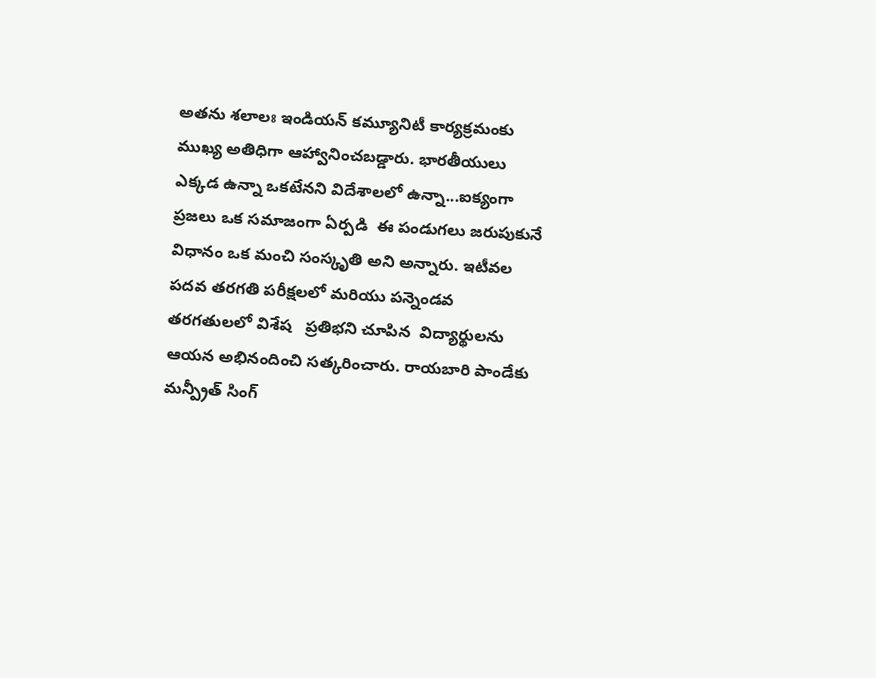అతను శలాలః ఇండియన్ కమ్యూనిటీ కార్యక్రమంకు ముఖ్య అతిధిగా ఆహ్వానించబడ్డారు. భారతీయులు ఎక్కడ ఉన్నా ఒకటేనని విదేశాలలో ఉన్నా...ఐక్యంగా  ప్రజలు ఒక సమాజంగా ఏర్పడి  ఈ పండుగలు జరుపుకునే విధానం ఒక మంచి సంస్కృతి అని అన్నారు. ఇటీవల  పదవ తరగతి పరీక్షలలో మరియు పన్నెండవ తరగతులలో విశేష   ప్రతిభని చూపిన  విద్యార్థులను ఆయన అభినందించి సత్కరించారు. రాయబారి పాండేకు మన్ప్రీత్ సింగ్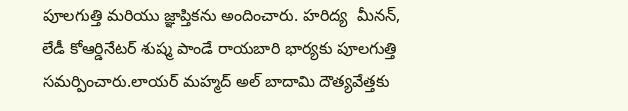పూలగుత్తి మరియు జ్ఞాప్తికను అందించారు. హరిద్య  మీనన్, లేడీ కోఆర్డినేటర్ శుష్మ పాండే రాయబారి భార్యకు పూలగుత్తి సమర్పించారు.లాయర్ మహ్మద్ అల్ బాదామి దౌత్యవేత్తకు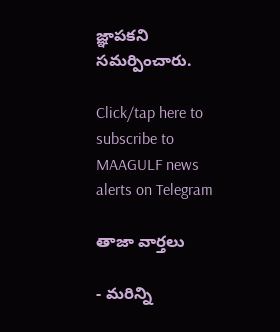జ్ఞాపకని సమర్పించారు.

Click/tap here to subscribe to MAAGULF news alerts on Telegram

తాజా వార్తలు

- మరిన్ని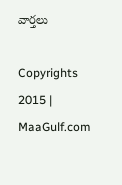వార్తలు

Copyrights 2015 | MaaGulf.com